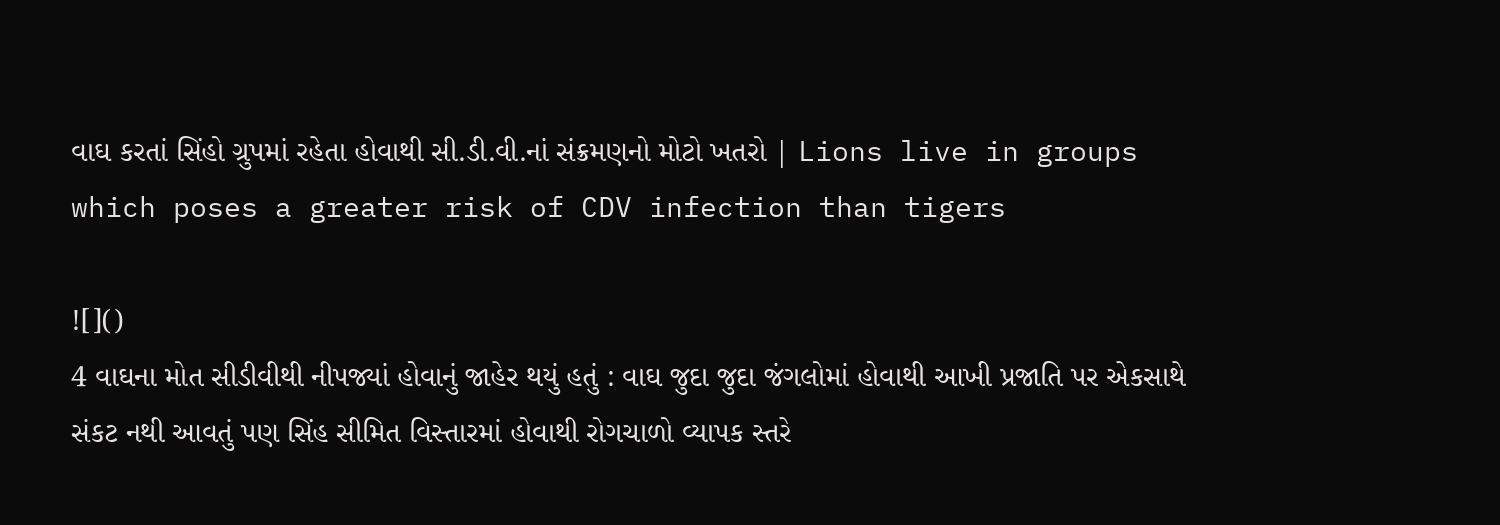વાઘ કરતાં સિંહો ગ્રુપમાં રહેતા હોવાથી સી.ડી.વી.નાં સંક્રમણનો મોટો ખતરો | Lions live in groups which poses a greater risk of CDV infection than tigers

![]()
4 વાઘના મોત સીડીવીથી નીપજ્યાં હોવાનું જાહેર થયું હતું : વાઘ જુદા જુદા જંગલોમાં હોવાથી આખી પ્રજાતિ પર એકસાથે સંકટ નથી આવતું પણ સિંહ સીમિત વિસ્તારમાં હોવાથી રોગચાળો વ્યાપક સ્તરે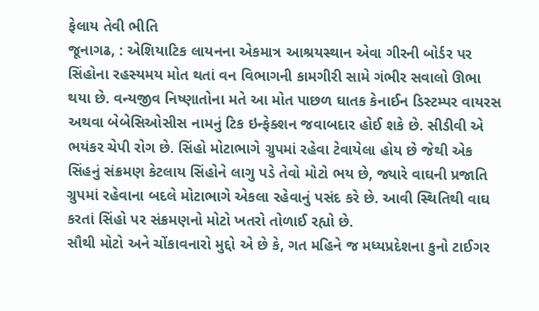ફેલાય તેવી ભીતિ
જૂનાગઢ, : એશિયાટિક લાયનના એકમાત્ર આશ્રયસ્થાન એવા ગીરની બોર્ડર પર સિંહોના રહસ્યમય મોત થતાં વન વિભાગની કામગીરી સામે ગંભીર સવાલો ઊભા થયા છે. વન્યજીવ નિષ્ણાતોના મતે આ મોત પાછળ ઘાતક કેનાઈન ડિસ્ટમ્પર વાયરસ અથવા બેબેસિઓસીસ નામનું ટિક ઇન્ફેક્શન જવાબદાર હોઈ શકે છે. સીડીવી એ ભયંકર ચેપી રોગ છે. સિંહો મોટાભાગે ગ્રુપમાં રહેવા ટેવાયેલા હોય છે જેથી એક સિંહનું સંક્રમણ કેટલાય સિંહોને લાગુ પડે તેવો મોટો ભય છે, જ્યારે વાઘની પ્રજાતિ ગ્રુપમાં રહેવાના બદલે મોટાભાગે એકલા રહેવાનું પસંદ કરે છે. આવી સ્થિતિથી વાઘ કરતાં સિંહો પર સંક્રમણનો મોટો ખતરો તોળાઈ રહ્યો છે.
સૌથી મોટો અને ચોંકાવનારો મુદ્દો એ છે કે, ગત મહિને જ મધ્યપ્રદેશના કુનો ટાઈગર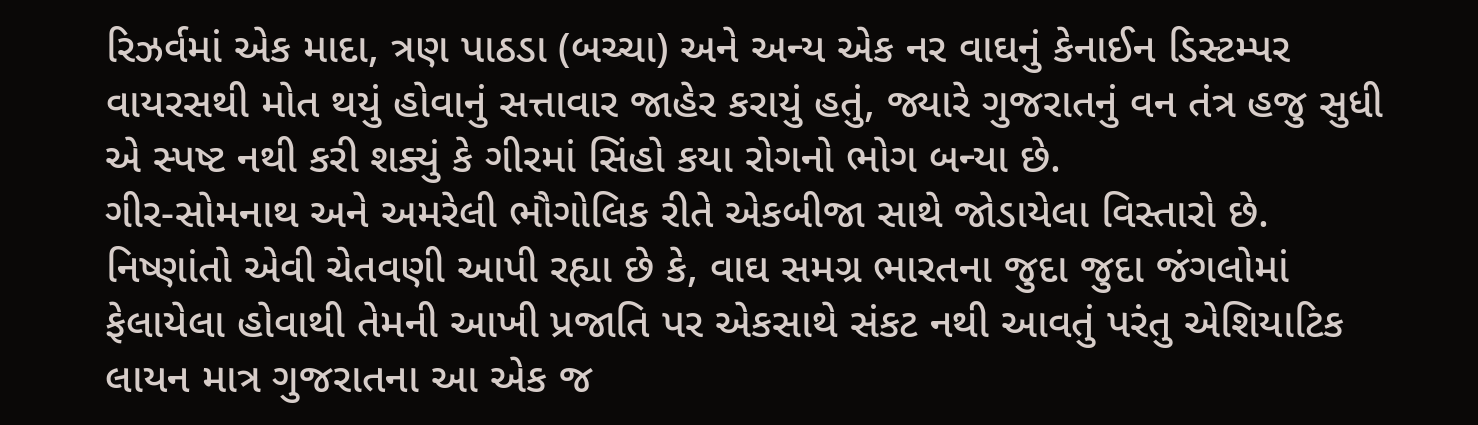રિઝર્વમાં એક માદા, ત્રણ પાઠડા (બચ્ચા) અને અન્ય એક નર વાઘનું કેનાઈન ડિસ્ટમ્પર વાયરસથી મોત થયું હોવાનું સત્તાવાર જાહેર કરાયું હતું, જ્યારે ગુજરાતનું વન તંત્ર હજુ સુધી એ સ્પષ્ટ નથી કરી શક્યું કે ગીરમાં સિંહો કયા રોગનો ભોગ બન્યા છે.
ગીર-સોમનાથ અને અમરેલી ભૌગોલિક રીતે એકબીજા સાથે જોડાયેલા વિસ્તારો છે. નિષ્ણાંતો એવી ચેતવણી આપી રહ્યા છે કે, વાઘ સમગ્ર ભારતના જુદા જુદા જંગલોમાં ફેલાયેલા હોવાથી તેમની આખી પ્રજાતિ પર એકસાથે સંકટ નથી આવતું પરંતુ એશિયાટિક લાયન માત્ર ગુજરાતના આ એક જ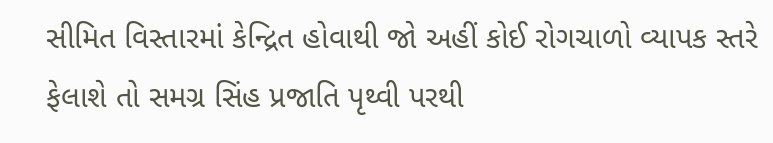સીમિત વિસ્તારમાં કેન્દ્રિત હોવાથી જો અહીં કોઈ રોગચાળો વ્યાપક સ્તરે ફેલાશે તો સમગ્ર સિંહ પ્રજાતિ પૃથ્વી પરથી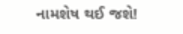નામશેષ થઈ જશે!